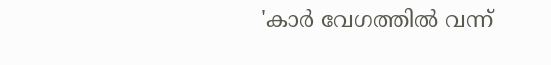'കാര്‍ വേഗത്തിൽ വന്ന്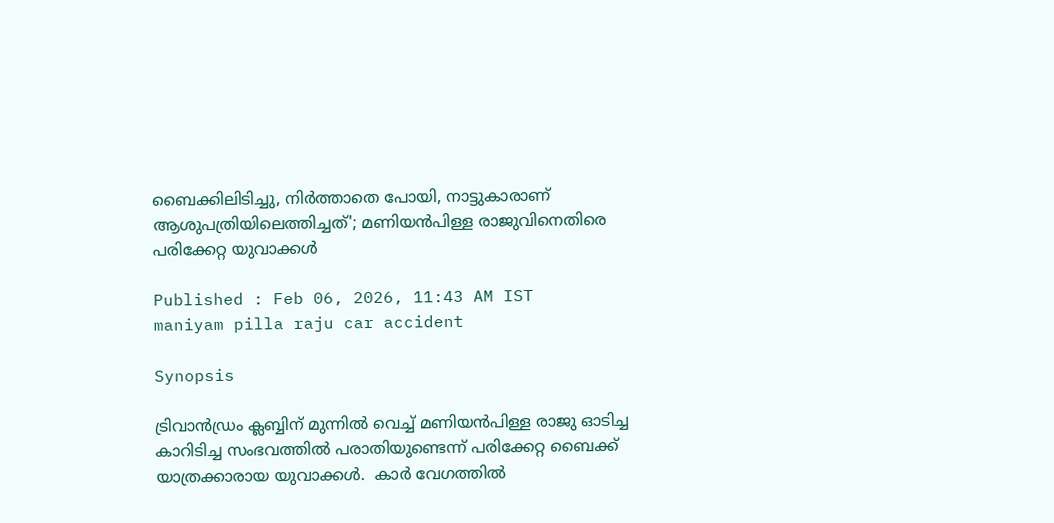ബൈക്കിലിടിച്ചു, നിര്‍ത്താതെ പോയി, നാട്ടുകാരാണ് ആശുപത്രിയിലെത്തിച്ചത്'; മണിയൻപിള്ള രാജുവിനെതിരെ പരിക്കേറ്റ യുവാക്കള്‍

Published : Feb 06, 2026, 11:43 AM IST
maniyam pilla raju car accident

Synopsis

ട്രിവാൻഡ്രം ക്ലബ്ബിന് മുന്നിൽ വെച്ച് മണിയൻപിള്ള രാജു ഓടിച്ച കാറിടിച്ച സംഭവത്തിൽ പരാതിയുണ്ടെന്ന് പരിക്കേറ്റ ബൈക്ക് യാത്രക്കാരായ യുവാക്കള്‍.  കാര്‍ വേഗത്തിൽ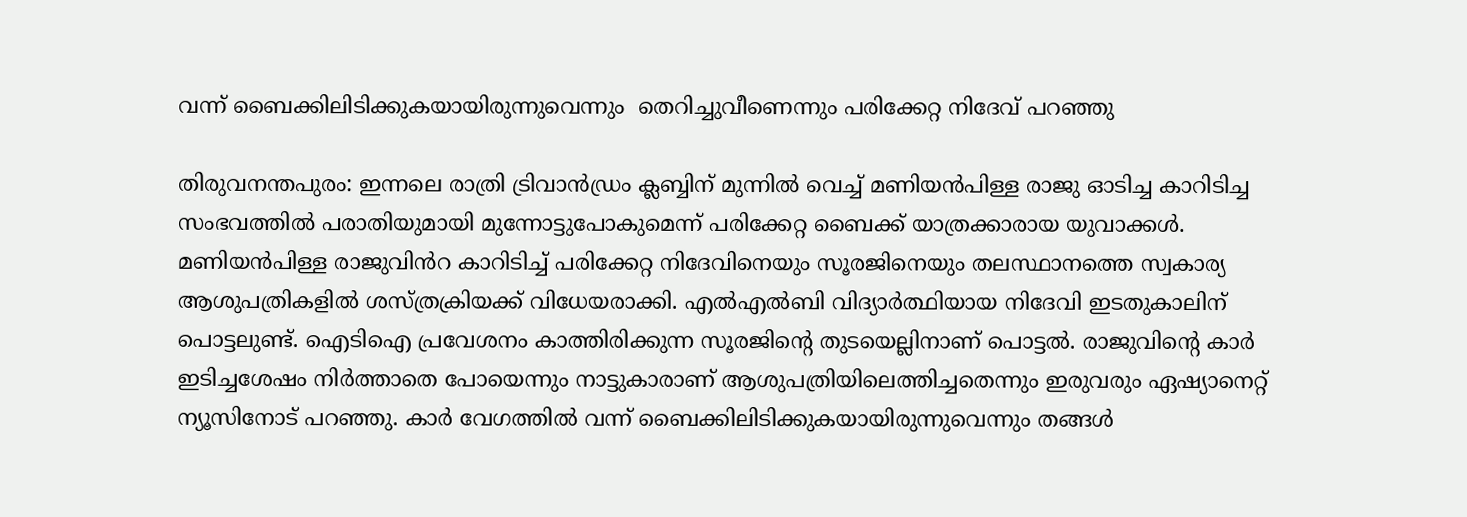വന്ന് ബൈക്കിലിടിക്കുകയായിരുന്നുവെന്നും  തെറിച്ചുവീണെന്നും പരിക്കേറ്റ നിദേവ് പറഞ്ഞു

തിരുവനന്തപുരം: ഇന്നലെ രാത്രി ട്രിവാൻഡ്രം ക്ലബ്ബിന് മുന്നിൽ വെച്ച് മണിയൻപിള്ള രാജു ഓടിച്ച കാറിടിച്ച സംഭവത്തിൽ പരാതിയുമായി മുന്നോട്ടുപോകുമെന്ന് പരിക്കേറ്റ ബൈക്ക് യാത്രക്കാരായ യുവാക്കള്‍. മണിയൻപിള്ള രാജുവിൻറ കാറിടിച്ച് പരിക്കേറ്റ നിദേവിനെയും സൂരജിനെയും തലസ്ഥാനത്തെ സ്വകാര്യ ആശുപത്രികളിൽ ശസ്ത്രക്രിയക്ക് വിധേയരാക്കി. എൽഎൽബി വിദ്യാർത്ഥിയായ നിദേവി ഇടതുകാലിന് പൊട്ടലുണ്ട്. ഐടിഐ പ്രവേശനം കാത്തിരിക്കുന്ന സൂരജിന്‍റെ തുടയെല്ലിനാണ് പൊട്ടൽ. രാജുവിന്‍റെ കാർ ഇടിച്ചശേഷം നിർത്താതെ പോയെന്നും നാട്ടുകാരാണ് ആശുപത്രിയിലെത്തിച്ചതെന്നും ഇരുവരും ഏഷ്യാനെറ്റ് ന്യൂസിനോട് പറഞ്ഞു. കാര്‍ വേഗത്തിൽ വന്ന് ബൈക്കിലിടിക്കുകയായിരുന്നുവെന്നും തങ്ങള്‍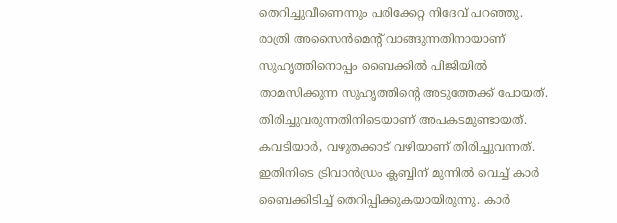തെറിച്ചുവീണെന്നും പരിക്കേറ്റ നിദേവ് പറഞ്ഞു. രാത്രി അസൈൻമെന്‍റ് വാങ്ങുന്നതിനായാണ് സുഹൃത്തിനൊപ്പം ബൈക്കിൽ പിജിയിൽ താമസിക്കുന്ന സുഹൃത്തിന്‍റെ അടുത്തേക്ക് പോയത്. തിരിച്ചുവരുന്നതിനിടെയാണ് അപകടമുണ്ടായത്. കവടിയാര്‍, വഴുതക്കാട് വഴിയാണ് തിരിച്ചുവന്നത്. ഇതിനിടെ ട്രിവാൻഡ്രം ക്ലബ്ബിന് മുന്നിൽ വെച്ച് കാര്‍ ബൈക്കിടിച്ച് തെറിപ്പിക്കുകയായിരുന്നു. കാര്‍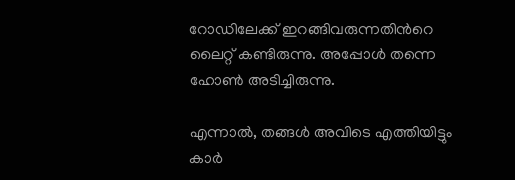റോഡിലേക്ക് ഇറങ്ങിവരുന്നതിന്‍റെ ലൈറ്റ് കണ്ടിരുന്നു. അപ്പോള്‍ തന്നെ ഹോണ്‍ അടിച്ചിരുന്നു.

എന്നാൽ, തങ്ങള്‍ അവിടെ എത്തിയിട്ടും കാര്‍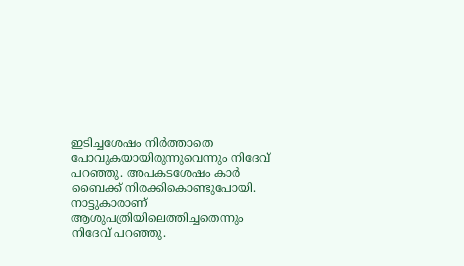ഇടിച്ചശേഷം നിര്‍ത്താതെ പോവുകയായിരുന്നുവെന്നും നിദേവ് പറഞ്ഞു. അപകടശേഷം കാര്‍ ബൈക്ക് നിരക്കികൊണ്ടുപോയി. നാട്ടുകാരാണ് ആശുപത്രിയിലെത്തിച്ചതെന്നും നിദേവ് പറഞ്ഞു.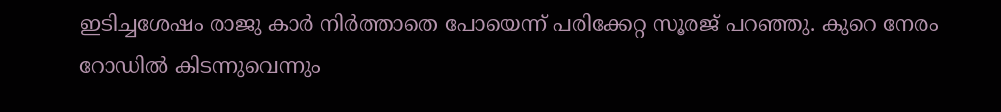ഇടിച്ചശേഷം രാജു കാർ നിർത്താതെ പോയെന്ന് പരിക്കേറ്റ സൂരജ് പറഞ്ഞു. കുറെ നേരം റോഡിൽ കിടന്നുവെന്നും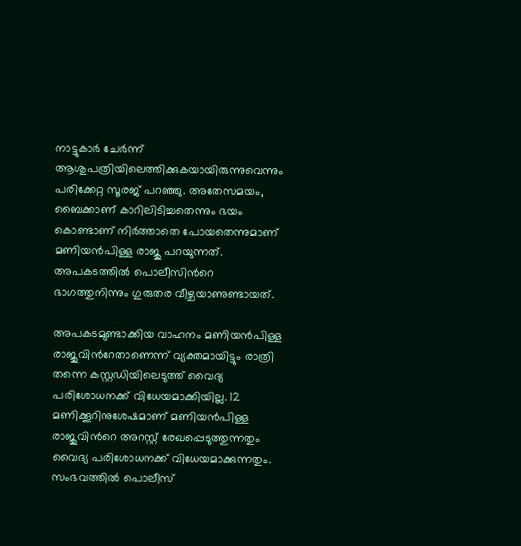നാട്ടുകാര്‍ ചേര്‍ന്ന് ആശുപത്രിയിലെത്തിക്കുകയായിരുന്നുവെന്നും പരിക്കേറ്റ സൂരജ് പറഞ്ഞു. അതേസമയം, ബൈക്കാണ് കാറിലിടിച്ചതെന്നും ഭയം കൊണ്ടാണ് നിര്‍ത്താതെ പോയതെന്നുമാണ് മണിയൻപിള്ള രാജു പറയുന്നത്. അപകടത്തിൽ പൊലീസിന്‍റെ ഭാഗത്തുനിന്നും ഗുരുതര വീഴ്ചയാണുണ്ടായത്.

അപകടമുണ്ടാക്കിയ വാഹനം മണിയൻപിള്ള രാജുവിന്‍റേതാണെന്ന് വ്യക്തമായിട്ടും രാത്രി തന്നെ കസ്റ്റഡിയിലെടുത്ത് വൈദ്യ പരിശോധനക്ക് വിധേയമാക്കിയില്ല. 12 മണിക്കൂറിനുശേഷമാണ് മണിയൻപിള്ള രാജുവിന്‍റെ അറസ്റ്റ് രേഖപ്പെടുത്തുന്നതും വൈദ്യ പരിശോധനക്ക് വിധേയമാക്കുന്നതും. സംഭവത്തിൽ പൊലീസ്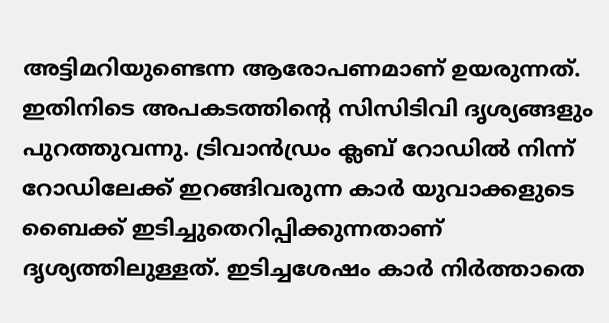അട്ടിമറിയുണ്ടെന്ന ആരോപണമാണ് ഉയരുന്നത്. ഇതിനിടെ അപകടത്തിന്‍റെ സിസിടിവി ദൃശ്യങ്ങളും പുറത്തുവന്നു. ട്രിവാൻഡ്രം ക്ലബ് റോഡിൽ നിന്ന് റോഡിലേക്ക് ഇറങ്ങിവരുന്ന കാര്‍ യുവാക്കളുടെ ബൈക്ക് ഇടിച്ചുതെറിപ്പിക്കുന്നതാണ് ദൃശ്യത്തിലുള്ളത്. ഇടിച്ചശേഷം കാര്‍ നിര്‍ത്താതെ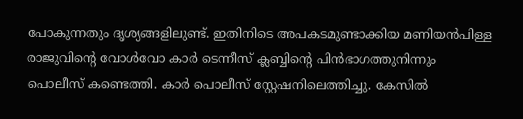പോകുന്നതും ദൃശ്യങ്ങളിലുണ്ട്. ഇതിനിടെ അപകടമുണ്ടാക്കിയ മണിയൻപിള്ള രാജുവിന്‍റെ വോള്‍വോ കാര്‍ ടെന്നീസ് ക്ലബ്ബിന്‍റെ പിൻഭാഗത്തുനിന്നും പൊലീസ് കണ്ടെത്തി. കാര്‍ പൊലീസ് സ്റ്റേഷനിലെത്തിച്ചു. കേസിൽ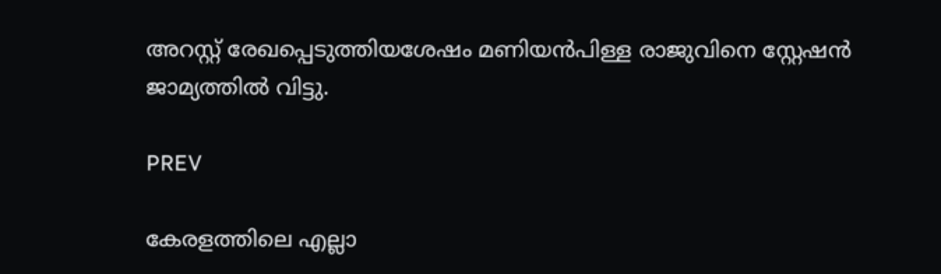അറസ്റ്റ് രേഖപ്പെടുത്തിയശേഷം മണിയൻപിള്ള രാജുവിനെ സ്റ്റേഷൻ ജാമ്യത്തിൽ വിട്ടു.

PREV

കേരളത്തിലെ എല്ലാ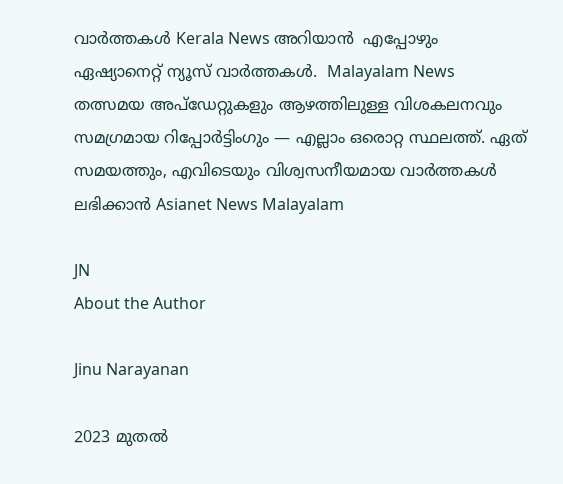വാർത്തകൾ Kerala News അറിയാൻ  എപ്പോഴും ഏഷ്യാനെറ്റ് ന്യൂസ് വാർത്തകൾ.  Malayalam News   തത്സമയ അപ്‌ഡേറ്റുകളും ആഴത്തിലുള്ള വിശകലനവും സമഗ്രമായ റിപ്പോർട്ടിംഗും — എല്ലാം ഒരൊറ്റ സ്ഥലത്ത്. ഏത് സമയത്തും, എവിടെയും വിശ്വസനീയമായ വാർത്തകൾ ലഭിക്കാൻ Asianet News Malayalam

JN
About the Author

Jinu Narayanan

2023 മുതൽ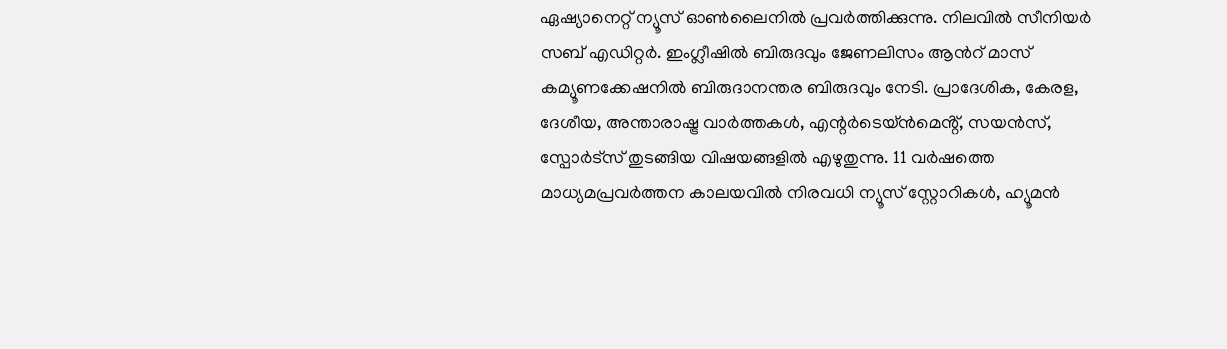ഏഷ്യാനെറ്റ് ന്യൂസ് ഓണ്‍ലൈനിൽ പ്രവര്‍ത്തിക്കുന്നു. നിലവിൽ സീനിയര്‍ സബ് എഡിറ്റര്‍. ഇംഗ്ലീഷിൽ ബിരുദവും ജേണലിസം ആന്‍റ് മാസ് കമ്യൂണക്കേഷനിൽ ബിരുദാനന്തര ബിരുദവും നേടി. പ്രാദേശിക, കേരള, ദേശീയ, അന്താരാഷ്ട്ര വാര്‍ത്തകള്‍, എന്റർടെയ്ൻമെൻ്റ്, സയൻസ്, സ്പോര്‍ട്സ് തുടങ്ങിയ വിഷയങ്ങളിൽ എഴുതുന്നു. 11 വര്‍ഷത്തെ മാധ്യമപ്രവര്‍ത്തന കാലയവിൽ നിരവധി ന്യൂസ് സ്റ്റോറികള്‍, ഹ്യൂമൻ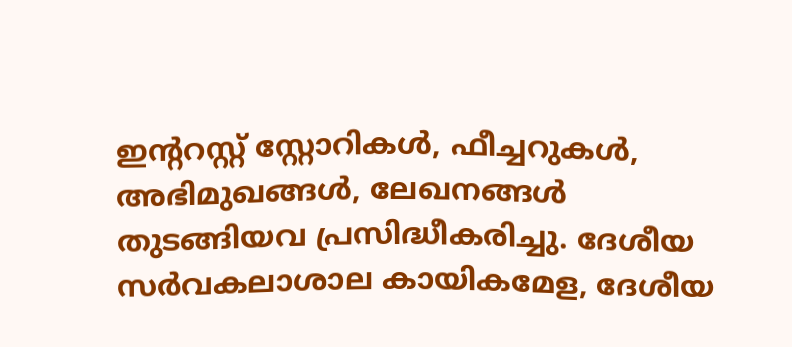ഇന്‍ററസ്റ്റ് സ്റ്റോറികള്‍, ഫീച്ചറുകള്‍, അഭിമുഖങ്ങള്‍, ലേഖനങ്ങള്‍ തുടങ്ങിയവ പ്രസിദ്ധീകരിച്ചു. ദേശീയ സര്‍വകലാശാല കായികമേള, ദേശീയ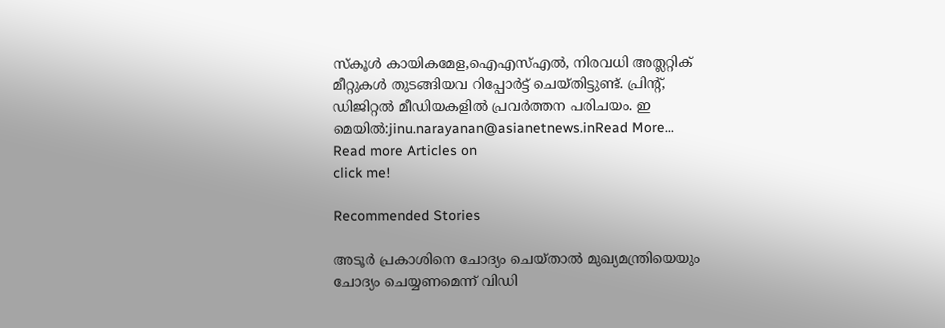സ്കൂള്‍ കായികമേള,ഐഎസ്എൽ, നിരവധി അത്ലറ്റിക് മീറ്റുകള്‍ തുടങ്ങിയവ റിപ്പോര്‍ട്ട് ചെയ്തിട്ടുണ്ട്. പ്രിന്‍റ്, ഡിജിറ്റൽ മീഡിയകളിൽ പ്രവര്‍ത്തന പരിചയം. ഇ മെയിൽ:jinu.narayanan@asianetnews.inRead More...
Read more Articles on
click me!

Recommended Stories

അടൂർ പ്രകാശിനെ ചോദ്യം ചെയ്താൽ മുഖ്യമന്ത്രിയെയും ചോദ്യം ചെയ്യണമെന്ന് വിഡി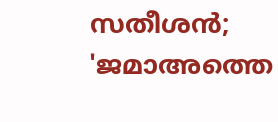സതീശൻ; 'ജമാഅത്തെ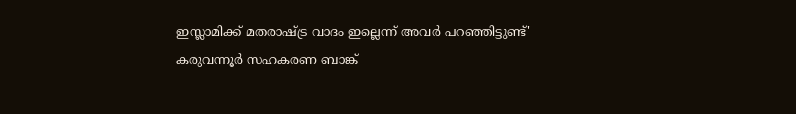ഇസ്ലാമിക്ക്‌ മതരാഷ്ട്ര വാദം ഇല്ലെന്ന് അവർ പറഞ്ഞിട്ടുണ്ട്'
കരുവന്നൂർ സഹകരണ ബാങ്ക്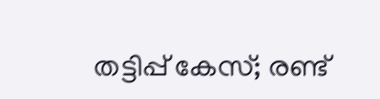തട്ടിപ്പ് കേസ്; രണ്ട്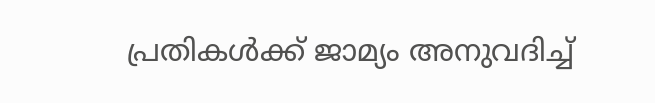പ്രതികൾക്ക് ജാമ്യം അനുവദിച്ച്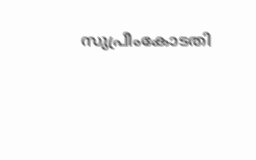സുപ്രീംകോടതി